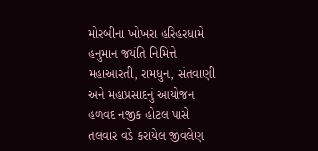મોરબીના ખોખરા હરિહરધામે હનુમાન જયંતિ નિમિત્તે મહાઆરતી, રામધુન, સંતવાણી અને મહાપ્રસાદનું આયોજન હળવદ નજીક હોટલ પાસે તલવાર વડે કરાયેલ જીવલેણ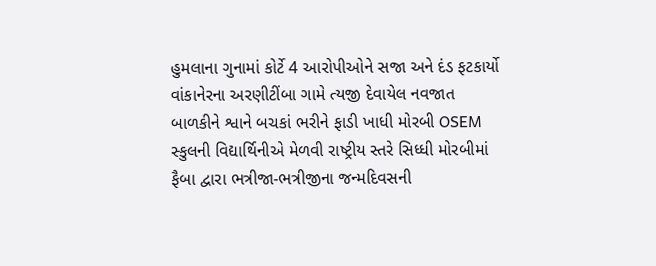હુમલાના ગુનામાં કોર્ટે 4 આરોપીઓને સજા અને દંડ ફટકાર્યો વાંકાનેરના અરણીટીંબા ગામે ત્યજી દેવાયેલ નવજાત બાળકીને શ્વાને બચકાં ભરીને ફાડી ખાધી મોરબી OSEM સ્કુલની વિદ્યાર્થિનીએ મેળવી રાષ્ટ્રીય સ્તરે સિધ્ધી મોરબીમાં ફૈબા દ્વારા ભત્રીજા-ભત્રીજીના જન્મદિવસની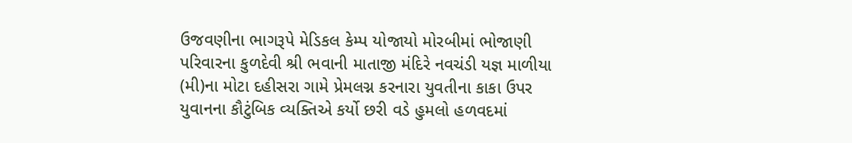ઉજવણીના ભાગરૂપે મેડિકલ કેમ્પ યોજાયો મોરબીમાં ભોજાણી પરિવારના કુળદેવી શ્રી ભવાની માતાજી મંદિરે નવચંડી યજ્ઞ માળીયા (મી)ના મોટા દહીસરા ગામે પ્રેમલગ્ન કરનારા યુવતીના કાકા ઉપર યુવાનના કૌટુંબિક વ્યક્તિએ કર્યો છરી વડે હુમલો હળવદમાં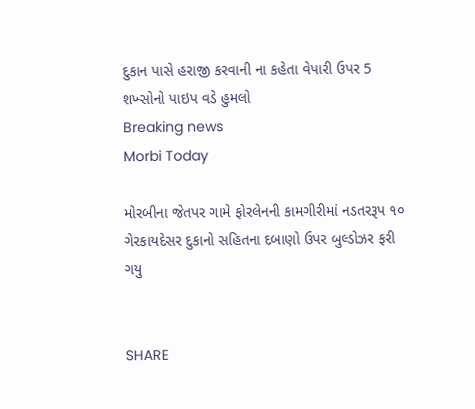દુકાન પાસે હરાજી કરવાની ના કહેતા વેપારી ઉપર 5 શખ્સોનો પાઇપ વડે હુમલો
Breaking news
Morbi Today

મોરબીના જેતપર ગામે ફોરલેનની કામગીરીમાં નડતરરૂપ ૧૦ ગેરકાયદેસર દુકાનો સહિતના દબાણો ઉપર બુલ્ડોઝર ફરી ગયુ


SHARE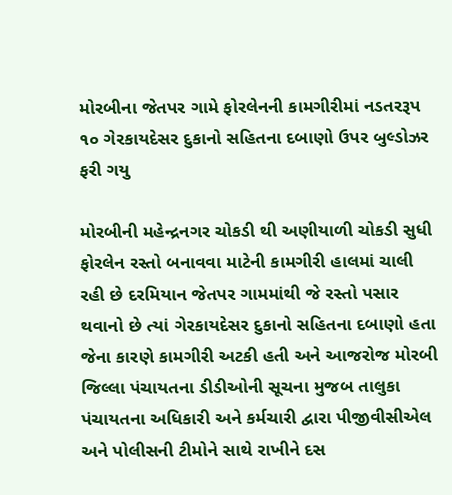મોરબીના જેતપર ગામે ફોરલેનની કામગીરીમાં નડતરરૂપ ૧૦ ગેરકાયદેસર દુકાનો સહિતના દબાણો ઉપર બુલ્ડોઝર ફરી ગયુ

મોરબીની મહેન્દ્રનગર ચોકડી થી અણીયાળી ચોકડી સુધી ફોરલેન રસ્તો બનાવવા માટેની કામગીરી હાલમાં ચાલી રહી છે દરમિયાન જેતપર ગામમાંથી જે રસ્તો પસાર થવાનો છે ત્યાં ગેરકાયદેસર દુકાનો સહિતના દબાણો હતા જેના કારણે કામગીરી અટકી હતી અને આજરોજ મોરબી જિલ્લા પંચાયતના ડીડીઓની સૂચના મુજબ તાલુકા પંચાયતના અધિકારી અને કર્મચારી દ્વારા પીજીવીસીએલ અને પોલીસની ટીમોને સાથે રાખીને દસ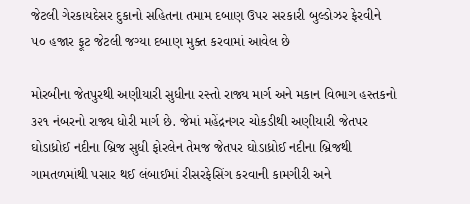જેટલી ગેરકાયદેસર દુકાનો સહિતના તમામ દબાણ ઉપર સરકારી બુલ્ડોઝર ફેરવીને ૫૦ હજાર ફૂટ જેટલી જગ્યા દબાણ મુક્ત કરવામાં આવેલ છે

મોરબીના જેતપુરથી અણીયારી સુધીના રસ્તો રાજ્ય માર્ગ અને મકાન વિભાગ હસ્તકનો ૩૨૧ નંબરનો રાજ્ય ધોરી માર્ગ છે. જેમાં મહેંદ્રનગર ચોકડીથી અણીયારી જેતપર ઘોડાધ્રોઈ નદીના બ્રિજ સુધી ફોરલેન તેમજ જેતપર ઘોડાધ્રોઈ નદીના બ્રિજથી ગામતળમાંથી પસાર થઈ લંબાઈમાં રીસરફેસિંગ કરવાની કામગીરી અને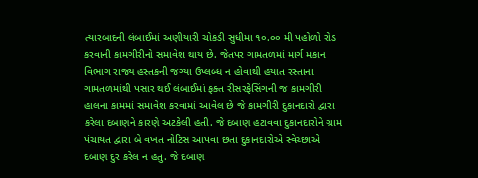ત્યારબાદની લંબાઈમાં અણીયારી ચોકડી સુધીમા ૧૦.૦૦ મી પહોળો રોડ કરવાની કામગીરીનો સમાવેશ થાય છે. જેતપર ગામતળમાં માર્ગ મકાન વિભાગ રાજ્ય હસ્તકની જગ્યા ઉપ્લબ્ધ ન હોવાથી હયાત રસ્તાના ગામતળમાંથી પસાર થઈ લંબાઈમાં ફક્ત રીસરફેસિંગની જ કામગીરી હાલના કામમાં સમાવેશ કરવામાં આવેલ છે જે કામગીરી દુકાનદારો દ્વારા કરેલા દબાણને કારણે અટકેલી હતી. જે દબાણ હટાવવા દુકાનદારોને ગ્રામ પંચાયત દ્વારા બે વખત નોટિસ આપવા છતા દુકાનદારોએ સ્વેચ્છાએ દબાણ દુર કરેલ ન હતુ. જે દબાણ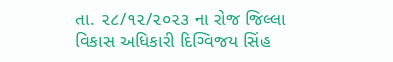તા. ૨૮/૧૨/૨૦૨૩ ના રોજ જિલ્લા વિકાસ અધિકારી દિગ્વિજય સિંહ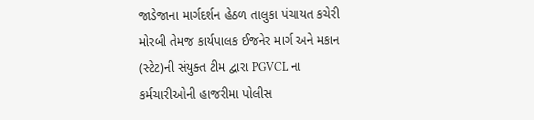જાડેજાના માર્ગદર્શન હેઠળ તાલુકા પંચાયત કચેરી મોરબી તેમજ કાર્યપાલક ઈજનેર માર્ગ અને મકાન (સ્ટેટ)ની સંયુક્ત ટીમ દ્વારા PGVCL ના કર્મચારીઓની હાજરીમા પોલીસ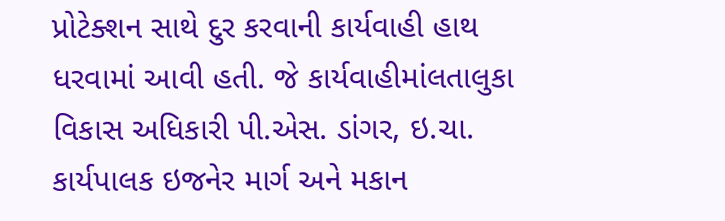પ્રોટેક્શન સાથે દુર કરવાની કાર્યવાહી હાથ ધરવામાં આવી હતી. જે કાર્યવાહીમાંલતાલુકા વિકાસ અધિકારી પી.એસ. ડાંગર, ઇ.ચા. કાર્યપાલક ઇજનેર માર્ગ અને મકાન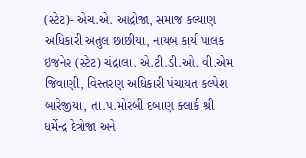(સ્ટેટ)- એચ.એ. આદ્રોજા, સમાજ કલ્યાણ અધિકારી અતુલ છાછીયા, નાયબ કાર્ય પાલક ઇજનેર (સ્ટેટ) ચંદ્રાલા. એ.ટી.ડી.ઓ. વી.એમ જિવાણી, વિસ્તરણ અધિકારી પંચાયત કલ્પેશ બારેજીયા, તા.૫.મોરબી દબાણ ક્લાર્ક શ્રી ધર્મેન્દ્ર દેત્રોજા અને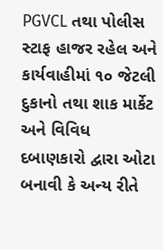PGVCL તથા પોલીસ સ્ટાફ હાજર રહેલ અને કાર્યવાહીમાં ૧૦ જેટલી દુકાનો તથા શાક માર્કેટ અને વિવિધ દબાણકારો દ્વારા ઓટા બનાવી કે અન્ય રીતે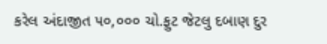કરેલ અંદાજીત ૫૦,૦૦૦ ચો.ફુટ જેટલુ દબાણ દુર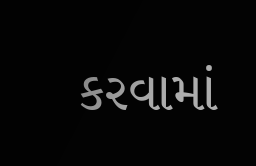કરવામાં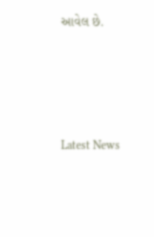આવેલ છે.






Latest News